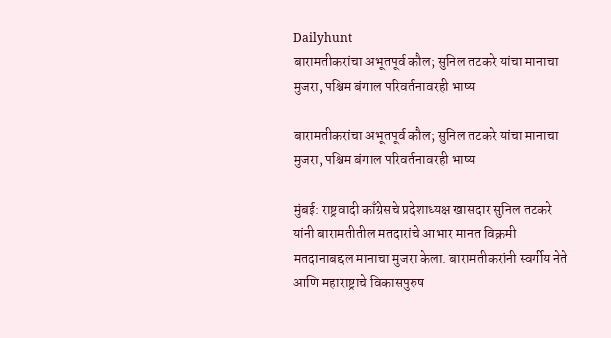Dailyhunt
बारामतीकरांचा अभूतपूर्व कौल; सुनिल तटकरे यांचा मानाचा मुजरा, पश्चिम बंगाल परिवर्तनावरही भाष्य

बारामतीकरांचा अभूतपूर्व कौल; सुनिल तटकरे यांचा मानाचा मुजरा, पश्चिम बंगाल परिवर्तनावरही भाष्य

मुंबई: राष्ट्रवादी काँग्रेसचे प्रदेशाध्यक्ष खासदार सुनिल तटकरे यांनी बारामतीतील मतदारांचे आभार मानत विक्रमी मतदानाबद्दल मानाचा मुजरा केला. बारामतीकरांनी स्वर्गीय नेते आणि महाराष्ट्राचे विकासपुरुष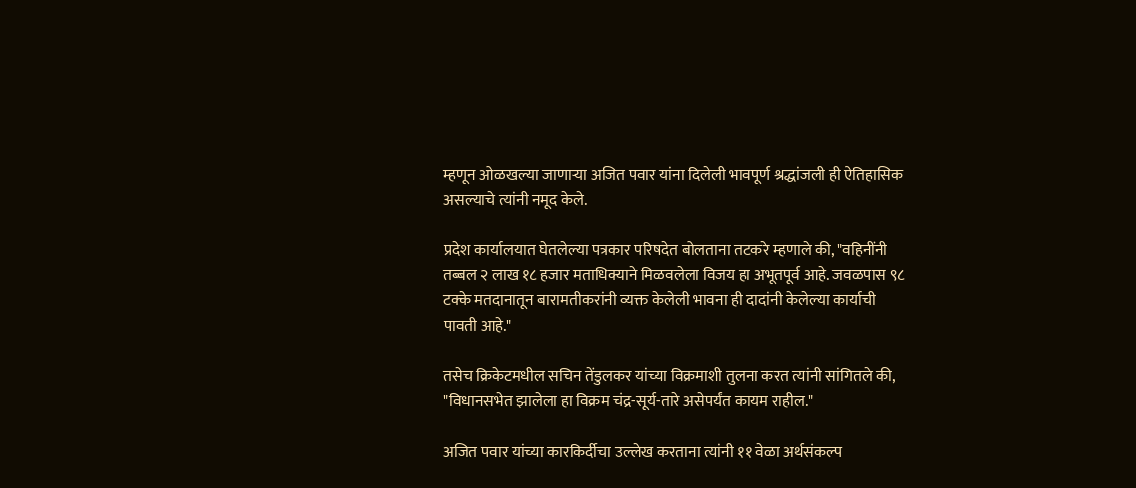म्हणून ओळखल्या जाणाऱ्या अजित पवार यांना दिलेली भावपूर्ण श्रद्धांजली ही ऐतिहासिक असल्याचे त्यांनी नमूद केले.

प्रदेश कार्यालयात घेतलेल्या पत्रकार परिषदेत बोलताना तटकरे म्हणाले की, "वहिनींनी तब्बल २ लाख १८ हजार मताधिक्याने मिळवलेला विजय हा अभूतपूर्व आहे. जवळपास ९८ टक्के मतदानातून बारामतीकरांनी व्यक्त केलेली भावना ही दादांनी केलेल्या कार्याची पावती आहे."

तसेच क्रिकेटमधील सचिन तेंडुलकर यांच्या विक्रमाशी तुलना करत त्यांनी सांगितले की, "विधानसभेत झालेला हा विक्रम चंद्र-सूर्य-तारे असेपर्यंत कायम राहील."

अजित पवार यांच्या कारकिर्दीचा उल्लेख करताना त्यांनी ११ वेळा अर्थसंकल्प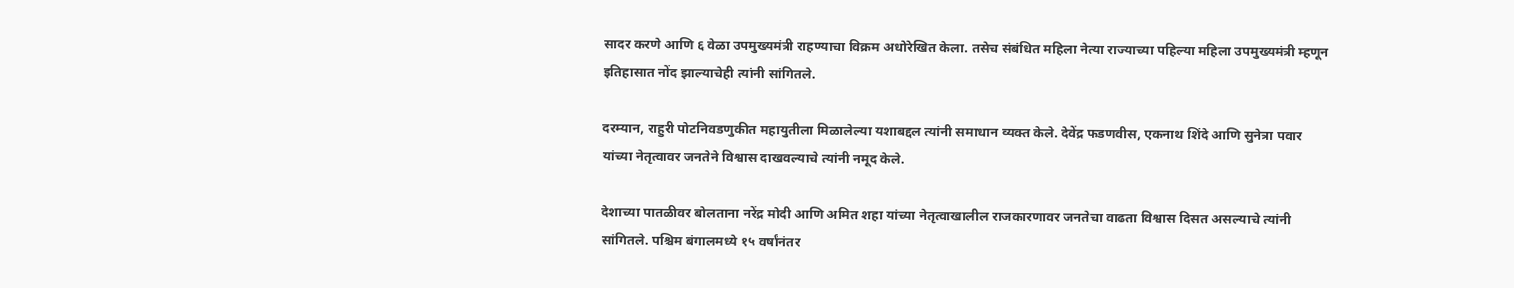सादर करणे आणि ६ वेळा उपमुख्यमंत्री राहण्याचा विक्रम अधोरेखित केला. तसेच संबंधित महिला नेत्या राज्याच्या पहिल्या महिला उपमुख्यमंत्री म्हणून इतिहासात नोंद झाल्याचेही त्यांनी सांगितले.

दरम्यान, राहुरी पोटनिवडणुकीत महायुतीला मिळालेल्या यशाबद्दल त्यांनी समाधान व्यक्त केले. देवेंद्र फडणवीस, एकनाथ शिंदे आणि सुनेत्रा पवार यांच्या नेतृत्वावर जनतेने विश्वास दाखवल्याचे त्यांनी नमूद केले.

देशाच्या पातळीवर बोलताना नरेंद्र मोदी आणि अमित शहा यांच्या नेतृत्वाखालील राजकारणावर जनतेचा वाढता विश्वास दिसत असल्याचे त्यांनी सांगितले. पश्चिम बंगालमध्ये १५ वर्षांनंतर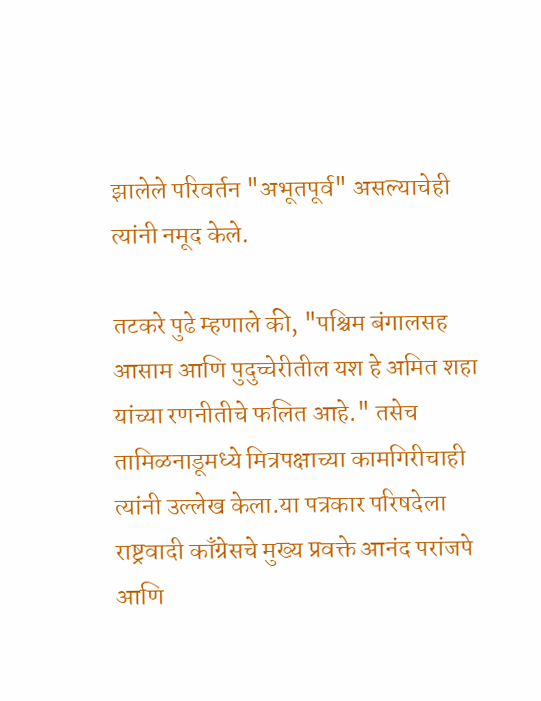झालेले परिवर्तन "अभूतपूर्व" असल्याचेही त्यांनी नमूद केले.

तटकरे पुढे म्हणाले की, "पश्चिम बंगालसह आसाम आणि पुदुच्चेरीतील यश हे अमित शहा यांच्या रणनीतीचे फलित आहे." तसेच तामिळनाडूमध्ये मित्रपक्षाच्या कामगिरीचाही त्यांनी उल्लेख केला.या पत्रकार परिषदेला राष्ट्रवादी काँग्रेसचे मुख्य प्रवक्ते आनंद परांजपे आणि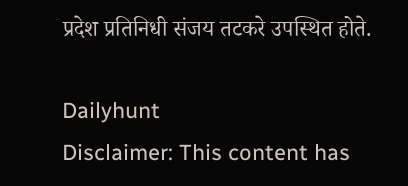प्रदेश प्रतिनिधी संजय तटकरे उपस्थित होते.

Dailyhunt
Disclaimer: This content has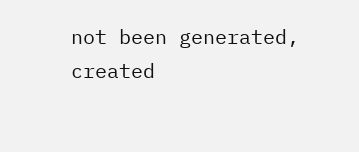not been generated, created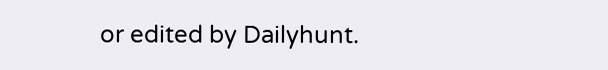or edited by Dailyhunt.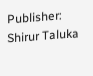Publisher: Shirur Taluka